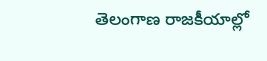తెలంగాణ రాజకీయాల్లో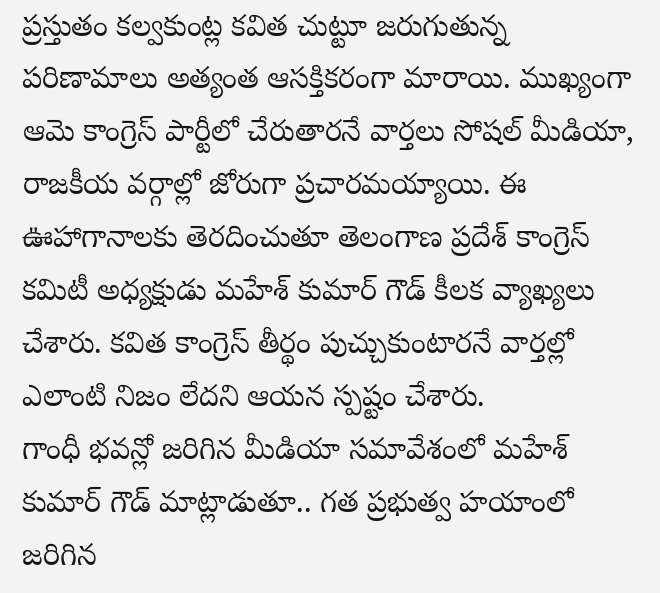ప్రస్తుతం కల్వకుంట్ల కవిత చుట్టూ జరుగుతున్న పరిణామాలు అత్యంత ఆసక్తికరంగా మారాయి. ముఖ్యంగా ఆమె కాంగ్రెస్ పార్టీలో చేరుతారనే వార్తలు సోషల్ మీడియా, రాజకీయ వర్గాల్లో జోరుగా ప్రచారమయ్యాయి. ఈ ఊహాగానాలకు తెరదించుతూ తెలంగాణ ప్రదేశ్ కాంగ్రెస్ కమిటీ అధ్యక్షుడు మహేశ్ కుమార్ గౌడ్ కీలక వ్యాఖ్యలు చేశారు. కవిత కాంగ్రెస్ తీర్థం పుచ్చుకుంటారనే వార్తల్లో ఎలాంటి నిజం లేదని ఆయన స్పష్టం చేశారు.
గాంధీ భవన్లో జరిగిన మీడియా సమావేశంలో మహేశ్ కుమార్ గౌడ్ మాట్లాడుతూ.. గత ప్రభుత్వ హయాంలో జరిగిన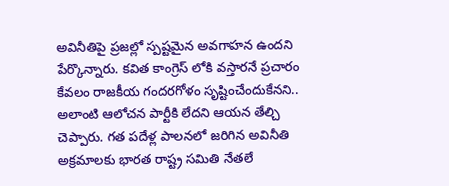అవినీతిపై ప్రజల్లో స్పష్టమైన అవగాహన ఉందని పేర్కొన్నారు. కవిత కాంగ్రెస్ లోకి వస్తారనే ప్రచారం కేవలం రాజకీయ గందరగోళం సృష్టించేందుకేనని.. అలాంటి ఆలోచన పార్టీకి లేదని ఆయన తేల్చి చెప్పారు. గత పదేళ్ల పాలనలో జరిగిన అవినీతి అక్రమాలకు భారత రాష్ట్ర సమితి నేతలే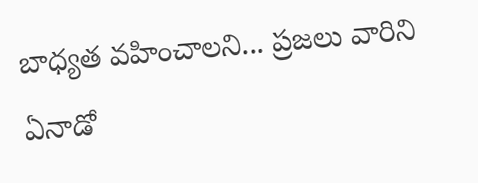బాధ్యత వహించాలని... ప్రజలు వారిని ఏనాడో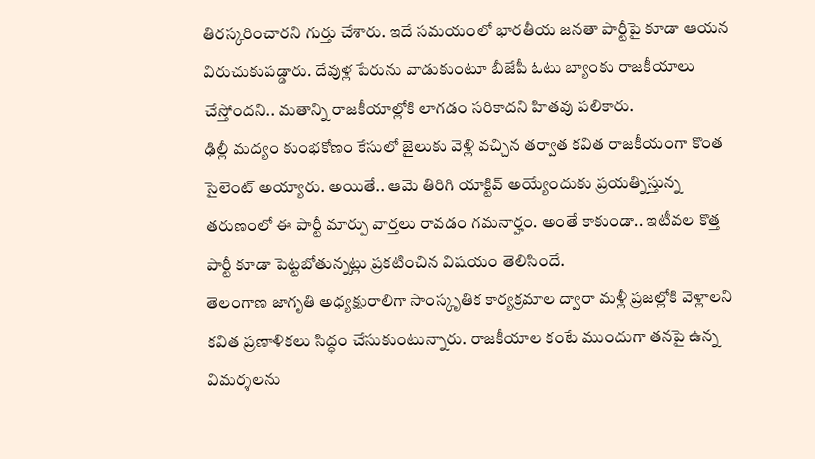తిరస్కరించారని గుర్తు చేశారు. ఇదే సమయంలో భారతీయ జనతా పార్టీపై కూడా ఆయన విరుచుకుపడ్డారు. దేవుళ్ల పేరును వాడుకుంటూ బీజేపీ ఓటు బ్యాంకు రాజకీయాలు చేస్తోందని.. మతాన్ని రాజకీయాల్లోకి లాగడం సరికాదని హితవు పలికారు.
ఢిల్లీ మద్యం కుంభకోణం కేసులో జైలుకు వెళ్లి వచ్చిన తర్వాత కవిత రాజకీయంగా కొంత సైలెంట్ అయ్యారు. అయితే.. ఆమె తిరిగి యాక్టివ్ అయ్యేందుకు ప్రయత్నిస్తున్న తరుణంలో ఈ పార్టీ మార్పు వార్తలు రావడం గమనార్హం. అంతే కాకుండా.. ఇటీవల కొత్త పార్టీ కూడా పెట్టబోతున్నట్లు ప్రకటించిన విషయం తెలిసిందే.
తెలంగాణ జాగృతి అధ్యక్షురాలిగా సాంస్కృతిక కార్యక్రమాల ద్వారా మళ్లీ ప్రజల్లోకి వెళ్లాలని కవిత ప్రణాళికలు సిద్ధం చేసుకుంటున్నారు. రాజకీయాల కంటే ముందుగా తనపై ఉన్న విమర్శలను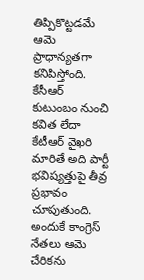తిప్పికొట్టడమే ఆమె ప్రాధాన్యతగా కనిపిస్తోంది. కేసీఆర్ కుటుంబం నుంచి కవిత లేదా కేటీఆర్ వైఖరి మారితే అది పార్టీ భవిష్యత్తుపై తీవ్ర ప్రభావం చూపుతుంది. అందుకే కాంగ్రెస్ నేతలు ఆమె చేరికను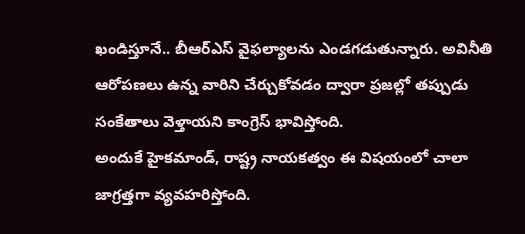ఖండిస్తూనే.. బీఆర్ఎస్ వైఫల్యాలను ఎండగడుతున్నారు. అవినీతి ఆరోపణలు ఉన్న వారిని చేర్చుకోవడం ద్వారా ప్రజల్లో తప్పుడు సంకేతాలు వెళ్తాయని కాంగ్రెస్ భావిస్తోంది.
అందుకే హైకమాండ్, రాష్ట్ర నాయకత్వం ఈ విషయంలో చాలా జాగ్రత్తగా వ్యవహరిస్తోంది.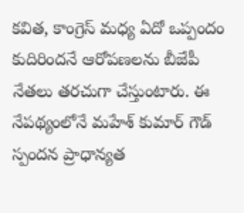కవిత, కాంగ్రెస్ మధ్య ఏదో ఒప్పందం కుదిరిందనే ఆరోపణలను బీజేపీ నేతలు తరచుగా చేస్తుంటారు. ఈ నేపథ్యంలోనే మహేశ్ కుమార్ గౌడ్ స్పందన ప్రాధాన్యత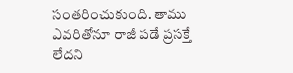సంతరించుకుంది. తాము ఎవరితోనూ రాజీ పడే ప్రసక్తే లేదని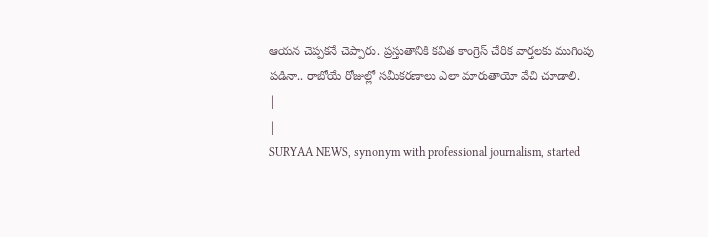ఆయన చెప్పకనే చెప్పారు. ప్రస్తుతానికి కవిత కాంగ్రెస్ చేరిక వార్తలకు ముగింపు పడినా.. రాబోయే రోజుల్లో సమీకరణాలు ఎలా మారుతాయో వేచి చూడాలి.
|
|
SURYAA NEWS, synonym with professional journalism, started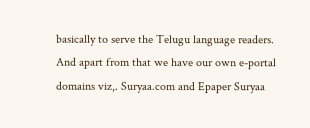basically to serve the Telugu language readers. And apart from that we have our own e-portal domains viz,. Suryaa.com and Epaper Suryaa